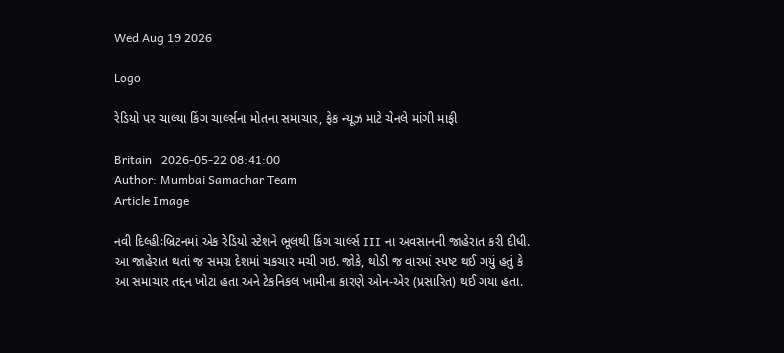Wed Aug 19 2026

Logo

રેડિયો પર ચાલ્યા કિંગ ચાર્લ્સના મોતના સમાચાર, ફેક ન્યૂઝ માટે ચેનલે માંગી માફી

Britain   2026-05-22 08:41:00
Author: Mumbai Samachar Team
Article Image

નવી દિલ્હીઃબ્રિટનમાં એક રેડિયો સ્ટેશને ભૂલથી કિંગ ચાર્લ્સ III ના અવસાનની જાહેરાત કરી દીધી. આ જાહેરાત થતાં જ સમગ્ર દેશમાં ચકચાર મચી ગઇ. જોકે, થોડી જ વારમાં સ્પષ્ટ થઈ ગયું હતું કે આ સમાચાર તદ્દન ખોટા હતા અને ટેકનિકલ ખામીના કારણે ઓન-એર (પ્રસારિત) થઈ ગયા હતા.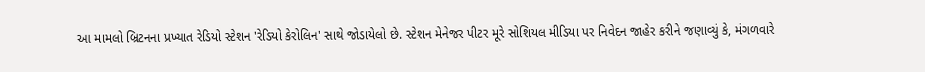આ મામલો બ્રિટનના પ્રખ્યાત રેડિયો સ્ટેશન 'રેડિયો કેરોલિન' સાથે જોડાયેલો છે. સ્ટેશન મેનેજર પીટર મૂરે સોશિયલ મીડિયા પર નિવેદન જાહેર કરીને જણાવ્યું કે, મંગળવારે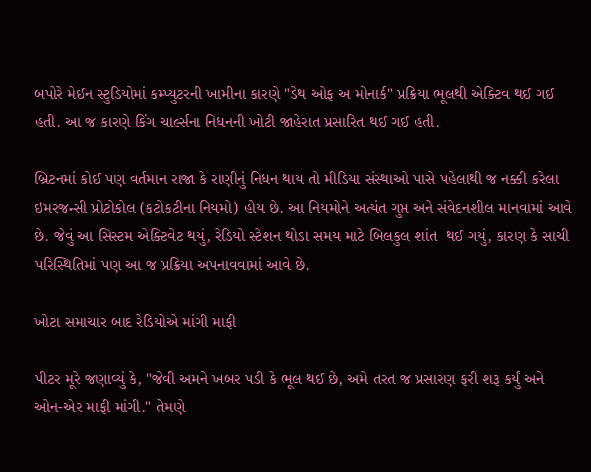બપોરે મેઈન સ્ટુડિયોમાં કમ્પ્યુટરની ખામીના કારણે "ડેથ ઓફ અ મોનાર્ક" પ્રક્રિયા ભૂલથી એક્ટિવ થઈ ગઈ હતી. આ જ કારણે કિંગ ચાર્લ્સના નિધનની ખોટી જાહેરાત પ્રસારિત થઈ ગઈ હતી.

બ્રિટનમાં કોઈ પણ વર્તમાન રાજા કે રાણીનું નિધન થાય તો મીડિયા સંસ્થાઓ પાસે પહેલાથી જ નક્કી કરેલા ઇમરજન્સી પ્રોટોકોલ (કટોકટીના નિયમો) હોય છે. આ નિયમોને અત્યંત ગુપ્ત અને સંવેદનશીલ માનવામાં આવે છે. જેવું આ સિસ્ટમ એક્ટિવેટ થયું, રેડિયો સ્ટેશન થોડા સમય માટે બિલકુલ શાંત  થઈ ગયું, કારણ કે સાચી પરિસ્થિતિમાં પણ આ જ પ્રક્રિયા અપનાવવામાં આવે છે.

ખોટા સમાચાર બાદ રેડિયોએ માંગી માફી

પીટર મૂરે જણાવ્યું કે, "જેવી અમને ખબર પડી કે ભૂલ થઈ છે, અમે તરત જ પ્રસારણ ફરી શરૂ કર્યું અને ઓન-એર માફી માંગી." તેમણે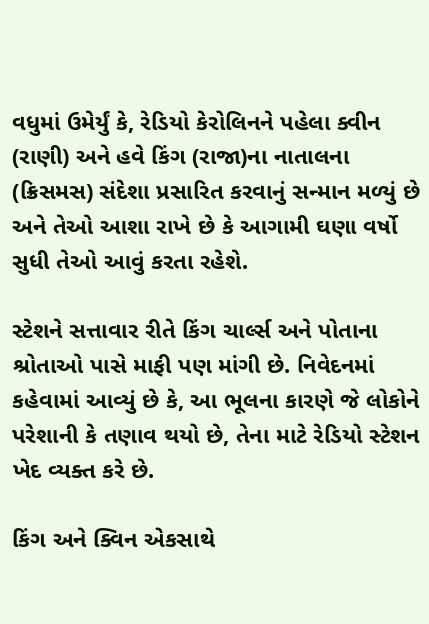વધુમાં ઉમેર્યું કે, રેડિયો કેરોલિનને પહેલા ક્વીન (રાણી) અને હવે કિંગ (રાજા)ના નાતાલના (ક્રિસમસ) સંદેશા પ્રસારિત કરવાનું સન્માન મળ્યું છે અને તેઓ આશા રાખે છે કે આગામી ઘણા વર્ષો સુધી તેઓ આવું કરતા રહેશે.

સ્ટેશને સત્તાવાર રીતે કિંગ ચાર્લ્સ અને પોતાના શ્રોતાઓ પાસે માફી પણ માંગી છે. નિવેદનમાં કહેવામાં આવ્યું છે કે, આ ભૂલના કારણે જે લોકોને પરેશાની કે તણાવ થયો છે, તેના માટે રેડિયો સ્ટેશન ખેદ વ્યક્ત કરે છે.

કિંગ અને ક્વિન એકસાથે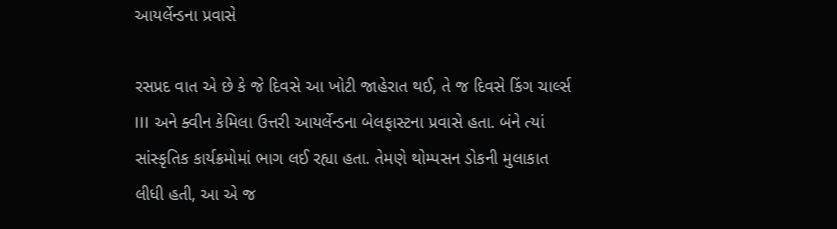આયર્લેન્ડના પ્રવાસે

રસપ્રદ વાત એ છે કે જે દિવસે આ ખોટી જાહેરાત થઈ, તે જ દિવસે કિંગ ચાર્લ્સ III અને ક્વીન કેમિલા ઉત્તરી આયર્લેન્ડના બેલફાસ્ટના પ્રવાસે હતા. બંને ત્યાં સાંસ્કૃતિક કાર્યક્રમોમાં ભાગ લઈ રહ્યા હતા. તેમણે થોમ્પસન ડોકની મુલાકાત લીધી હતી, આ એ જ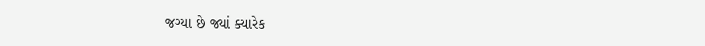જગ્યા છે જ્યાં ક્યારેક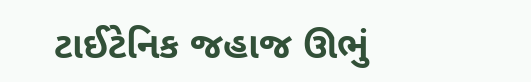ટાઈટેનિક જહાજ ઊભું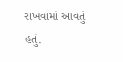રાખવામાં આવતું હતું.